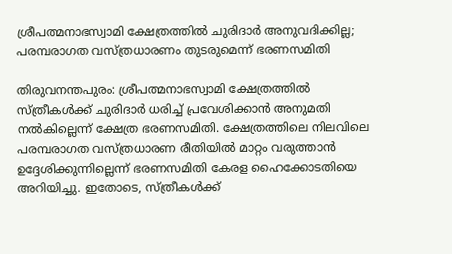ശ്രീപത്മനാഭസ്വാമി ക്ഷേത്രത്തിൽ ചുരിദാർ അനുവദിക്കില്ല; പരമ്പരാഗത വസ്ത്രധാരണം തുടരുമെന്ന് ഭരണസമിതി

തിരുവനന്തപുരം: ശ്രീപത്മനാഭസ്വാമി ക്ഷേത്രത്തിൽ സ്ത്രീകൾക്ക് ചുരിദാർ ധരിച്ച് പ്രവേശിക്കാൻ അനുമതി നൽകില്ലെന്ന് ക്ഷേത്ര ഭരണസമിതി. ക്ഷേത്രത്തിലെ നിലവിലെ പരമ്പരാഗത വസ്ത്രധാരണ രീതിയിൽ മാറ്റം വരുത്താൻ ഉദ്ദേശിക്കുന്നില്ലെന്ന് ഭരണസമിതി കേരള ഹൈക്കോടതിയെ അറിയിച്ചു. ഇതോടെ, സ്ത്രീകൾക്ക്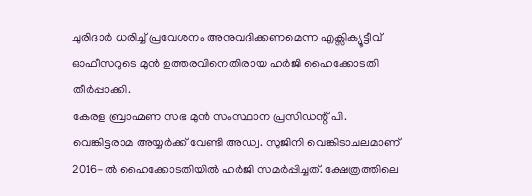ചുരിദാർ ധരിച്ച് പ്രവേശനം അനുവദിക്കണമെന്ന എക്സിക്യൂട്ടീവ് ഓഫീസറുടെ മുൻ ഉത്തരവിനെതിരായ ഹർജി ഹൈക്കോടതി തീർപ്പാക്കി.
കേരള ബ്രാഹ്മണ സഭ മുൻ സംസ്ഥാന പ്രസിഡന്റ് പി. വെങ്കിട്ടരാമ അയ്യർക്ക് വേണ്ടി അഡ്വ. സുജിനി വെങ്കിടാചലമാണ് 2016-ൽ ഹൈക്കോടതിയിൽ ഹർജി സമർപ്പിച്ചത്. ക്ഷേത്രത്തിലെ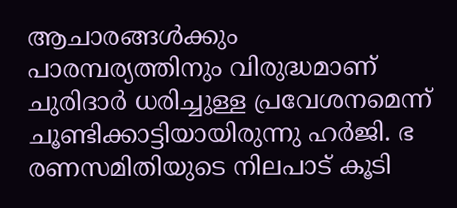ആചാരങ്ങൾക്കും പാരമ്പര്യത്തിനും വിരുദ്ധമാണ് ചുരിദാർ ധരിച്ചുള്ള പ്രവേശനമെന്ന് ചൂണ്ടിക്കാട്ടിയായിരുന്നു ഹർജി. ഭ
രണസമിതിയുടെ നിലപാട് കൂടി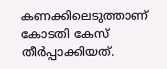കണക്കിലെടുത്താണ് കോടതി കേസ് തീർപ്പാക്കിയത്.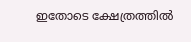ഇതോടെ ക്ഷേത്രത്തിൽ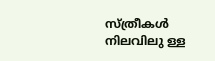സ്ത്രീകൾ നിലവിലു ള്ള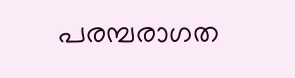പരമ്പരാഗത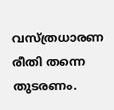വസ്ത്രധാരണ രീതി തന്നെ തുടരണം.